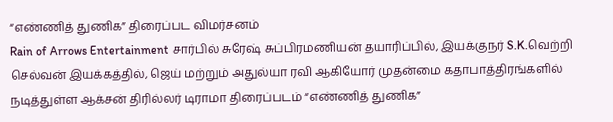“எண்ணித் துணிக” திரைப்பட விமர்சனம்
Rain of Arrows Entertainment சார்பில் சுரேஷ் சுப்பிரமணியன் தயாரிப்பில், இயக்குநர் S.K.வெற்றி செல்வன் இயக்கத்தில், ஜெய் மற்றும் அதுல்யா ரவி ஆகியோர் முதன்மை கதாபாத்திரங்களில் நடித்துள்ள ஆக்சன் திரில்லர் டிராமா திரைப்படம் “எண்ணித் துணிக”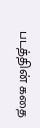படத்தின் கதை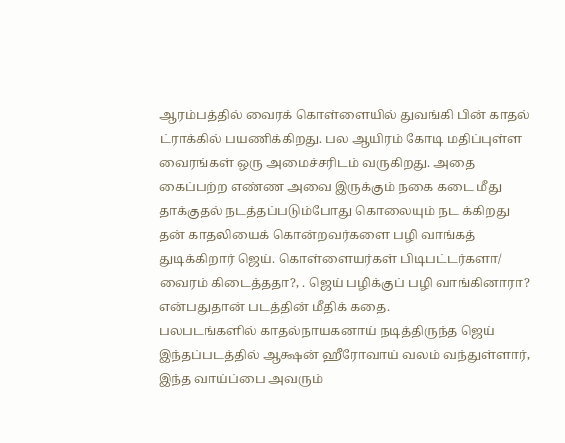ஆரம்பத்தில் வைரக் கொள்ளையில் துவங்கி பின் காதல் ட்ராக்கில் பயணிக்கிறது. பல ஆயிரம் கோடி மதிப்புள்ள வைரங்கள் ஒரு அமைச்சரிடம் வருகிறது. அதை கைப்பற்ற எண்ண அவை இருக்கும் நகை கடை மீது தாக்குதல் நடத்தப்படும்போது கொலையும் நட க்கிறது தன் காதலியைக் கொன்றவர்களை பழி வாங்கத் துடிக்கிறார் ஜெய். கொள்ளையர்கள் பிடிபட்டர்களா/ வைரம் கிடைத்ததா?, . ஜெய் பழிக்குப் பழி வாங்கினாரா? என்பதுதான் படத்தின் மீதிக் கதை.
பலபடங்களில் காதல்நாயகனாய் நடித்திருந்த ஜெய் இந்தப்படத்தில் ஆக்ஷன் ஹீரோவாய் வலம் வந்துள்ளார், இந்த வாய்ப்பை அவரும்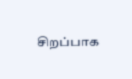சிறப்பாக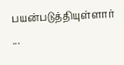பயன்படுத்தியுள்ளார்
...